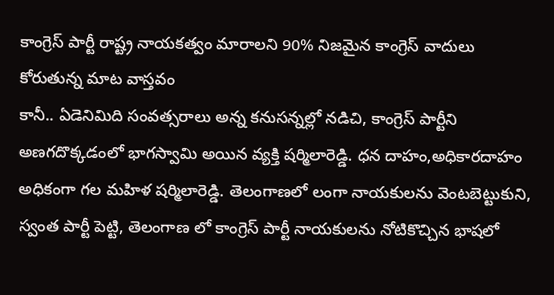కాంగ్రెస్ పార్టీ రాష్ట్ర నాయకత్వం మారాలని 90% నిజమైన కాంగ్రెస్ వాదులు కోరుతున్న మాట వాస్తవం
కానీ.. ఏడెనిమిది సంవత్సరాలు అన్న కనుసన్నల్లో నడిచి, కాంగ్రెస్ పార్టీని అణగదొక్కడంలో భాగస్వామి అయిన వ్యక్తి షర్మిలారెడ్డి. ధన దాహం,అధికారదాహం అధికంగా గల మహిళ షర్మిలారెడ్డి. తెలంగాణలో లంగా నాయకులను వెంటబెట్టుకుని, స్వంత పార్టీ పెట్టి, తెలంగాణ లో కాంగ్రెస్ పార్టీ నాయకులను నోటికొచ్చిన భాషలో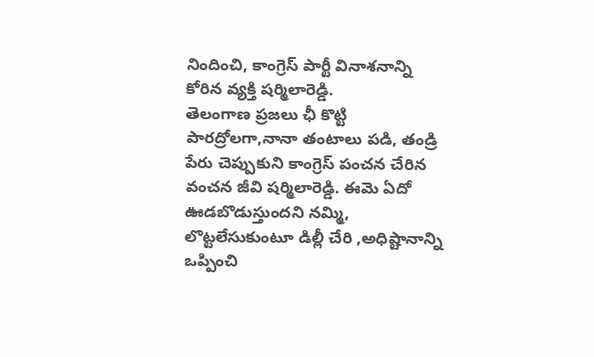నిందించి, కాంగ్రెస్ పార్టీ వినాశనాన్ని కోరిన వ్యక్తి షర్మిలారెడ్డి.
తెలంగాణ ప్రజలు ఛీ కొట్టి పారద్రోలగా,నానా తంటాలు పడి, తండ్రి పేరు చెప్పుకుని కాంగ్రెస్ పంచన చేరిన వంచన జీవి షర్మిలారెడ్డి. ఈమె ఏదో ఊడబొడుస్తుందని నమ్మి, లొట్టలేసుకుంటూ డిల్లీ చేరి ,అధిష్టానాన్ని ఒప్పించి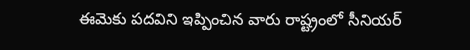ఈమెకు పదవిని ఇప్పించిన వారు రాష్ట్రంలో సీనియర్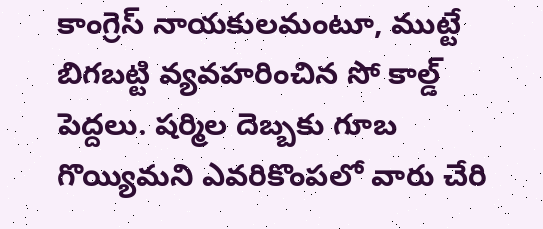కాంగ్రెస్ నాయకులమంటూ, ముట్టే బిగబట్టి వ్యవహరించిన సో కాల్డ్ పెద్దలు. షర్మిల దెబ్బకు గూబ గొయ్యిమని ఎవరికొంపలో వారు చేరి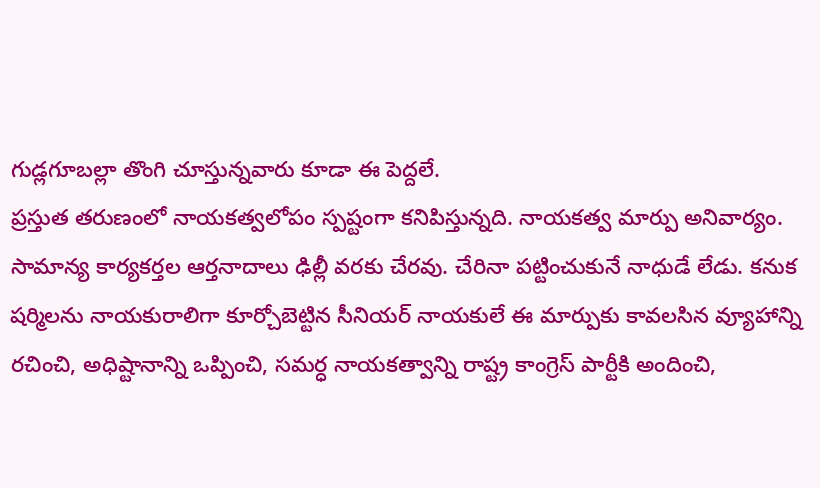గుడ్లగూబల్లా తొంగి చూస్తున్నవారు కూడా ఈ పెద్దలే.
ప్రస్తుత తరుణంలో నాయకత్వలోపం స్పష్టంగా కనిపిస్తున్నది. నాయకత్వ మార్పు అనివార్యం. సామాన్య కార్యకర్తల ఆర్తనాదాలు ఢిల్లీ వరకు చేరవు. చేరినా పట్టించుకునే నాధుడే లేడు. కనుక షర్మిలను నాయకురాలిగా కూర్చోబెట్టిన సీనియర్ నాయకులే ఈ మార్పుకు కావలసిన వ్యూహాన్ని రచించి, అధిష్టానాన్ని ఒప్పించి, సమర్ధ నాయకత్వాన్ని రాష్ట్ర కాంగ్రెస్ పార్టీకి అందించి,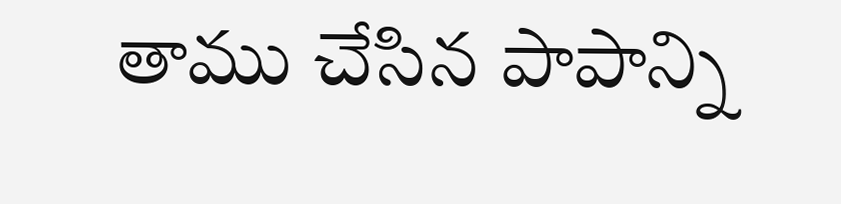తాము చేసిన పాపాన్ని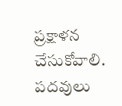ప్రక్షాళన చేసుకోవాలి. పదవులు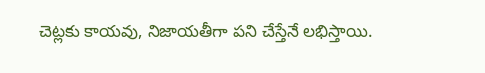చెట్లకు కాయవు, నిజాయతీగా పని చేస్తేనే లభిస్తాయి.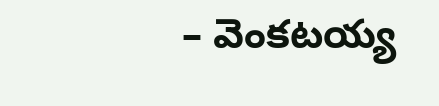– వెంకటయ్య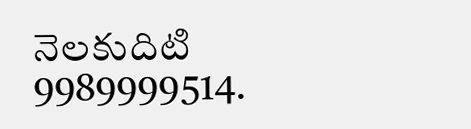నెలకుదిటి
9989999514.